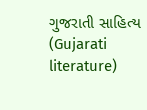ગુજરાતી સાહિત્ય (Gujarati literature)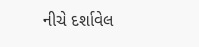નીચે દર્શાવેલ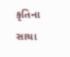કૃતિના સાચા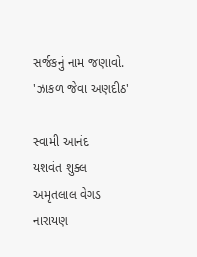સર્જકનું નામ જણાવો.
'ઝાકળ જેવા અણદીઠ'

સ્વામી આનંદ
યશવંત શુક્લ
અમૃતલાલ વેગડ
નારાયણ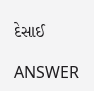દેસાઈ

ANSWER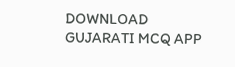DOWNLOAD GUJARATI MCQ APP